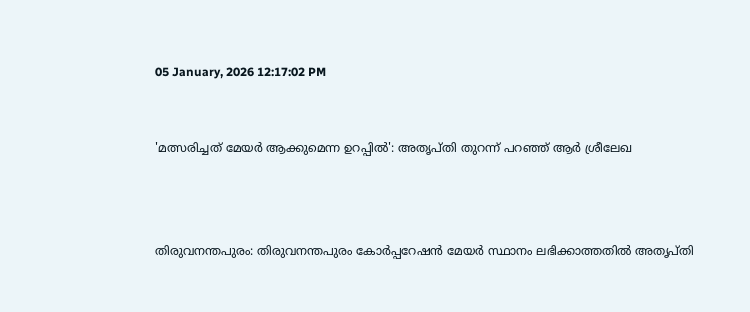05 January, 2026 12:17:02 PM


'മത്സരിച്ചത് മേയര്‍ ആക്കുമെന്ന ഉറപ്പിൽ': അതൃപ്തി തുറന്ന് പറഞ്ഞ് ആര്‍ ശ്രീലേഖ



തിരുവനന്തപുരം: തിരുവനന്തപുരം കോര്‍പ്പറേഷൻ മേയര്‍ സ്ഥാനം ലഭിക്കാത്തതിൽ അതൃപ്തി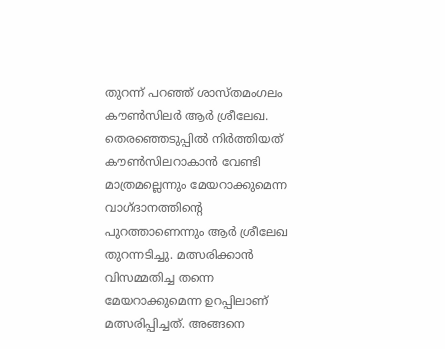തുറന്ന് പറഞ്ഞ് ശാസ്തമംഗലം കൗണ്‍സിലര്‍ ആര്‍ ശ്രീലേഖ. തെരഞ്ഞെടുപ്പിൽ നിര്‍ത്തിയത് കൗണ്‍സിലറാകാൻ വേണ്ടി മാത്രമല്ലെന്നും മേയറാക്കുമെന്ന വാഗ്ദാനത്തിന്‍റെ പുറത്താണെന്നും ആര്‍ ശ്രീലേഖ തുറന്നടിച്ചു. മത്സരിക്കാൻ വിസമ്മതിച്ച തന്നെ മേയറാക്കുമെന്ന ഉറപ്പിലാണ് മത്സരിപ്പിച്ചത്. അങ്ങനെ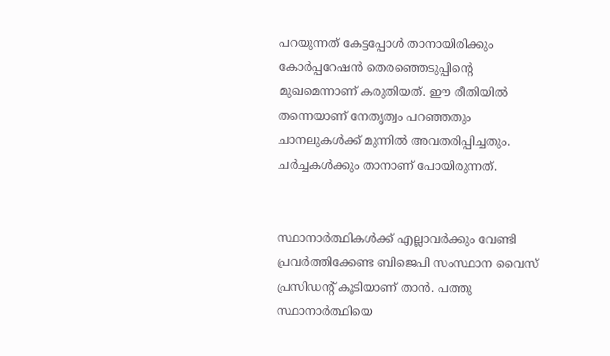പറയുന്നത് കേട്ടപ്പോള്‍ താനായിരിക്കും കോര്‍പ്പറേഷൻ തെരഞ്ഞെടുപ്പിന്‍റെ മുഖമെന്നാണ് കരുതിയത്. ഈ രീതിയിൽ തന്നെയാണ് നേതൃത്വം പറഞ്ഞതും ചാനലുകള്‍ക്ക് മുന്നിൽ അവതരിപ്പിച്ചതും. ചര്‍ച്ചകള്‍ക്കും താനാണ് പോയിരുന്നത്.


സ്ഥാനാര്‍ത്ഥികള്‍ക്ക് എല്ലാവര്‍ക്കും വേണ്ടി പ്രവര്‍ത്തിക്കേണ്ട ബിജെപി സംസ്ഥാന വൈസ് പ്രസിഡന്‍റ് കൂടിയാണ് താൻ. പത്തു സ്ഥാനാര്‍ത്ഥിയെ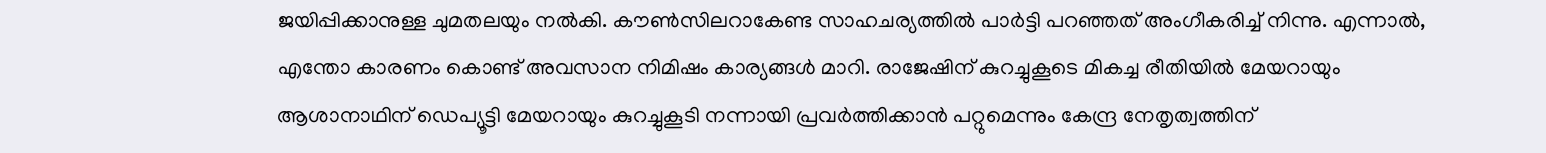ജയിപ്പിക്കാനുള്ള ചുമതലയും നൽകി. കൗണ്‍സിലറാകേണ്ട സാഹചര്യത്തിൽ പാര്‍ട്ടി പറഞ്ഞത് അംഗീകരിച്ച് നിന്നു. എന്നാൽ, എന്തോ കാരണം കൊണ്ട് അവസാന നിമിഷം കാര്യങ്ങള്‍ മാറി. രാജേഷിന് കുറച്ചുകൂടെ മികച്ച രീതിയിൽ മേയറായും ആശാനാഥിന് ഡെപ്യൂട്ടി മേയറായും കുറച്ചുകൂടി നന്നായി പ്രവര്‍ത്തിക്കാൻ പറ്റുമെന്നും കേന്ദ്ര നേതൃത്വത്തിന്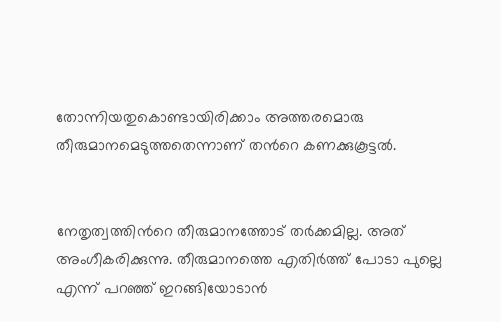തോന്നിയതുകൊണ്ടായിരിക്കാം അത്തരമൊരു തീരുമാനമെടുത്തതെന്നാണ് തന്‍റെ കണക്കുകൂട്ടൽ.


നേതൃത്വത്തിന്‍റെ തീരുമാനത്തോട് തര്‍ക്കമില്ല. അത് അംഗീകരിക്കുന്നു. തീരുമാനത്തെ എതിര്‍ത്ത് പോടാ പുല്ലെ എന്ന് പറഞ്ഞ് ഇറങ്ങിയോടാൻ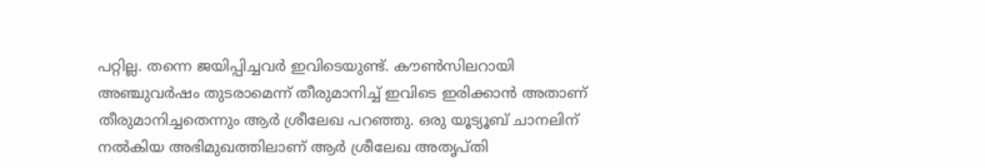പറ്റില്ല. തന്നെ ജയിപ്പിച്ചവര്‍ ഇവിടെയുണ്ട്. കൗണ്‍സിലറായി അഞ്ചുവര്‍ഷം തുടരാമെന്ന് തീരുമാനിച്ച് ഇവിടെ ഇരിക്കാൻ അതാണ് തീരുമാനിച്ചതെന്നും ആര്‍ ശ്രീലേഖ പറഞ്ഞു. ഒരു യൂട്യൂബ് ചാനലിന് നൽകിയ അഭിമുഖത്തിലാണ് ആര്‍ ശ്രീലേഖ അതൃപ്തി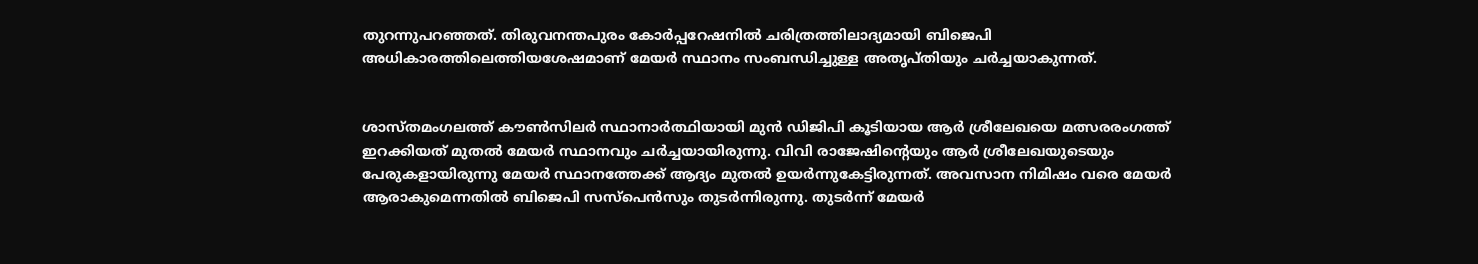തുറന്നുപറഞ്ഞത്. തിരുവനന്തപുരം കോര്‍പ്പറേഷനിൽ ചരിത്രത്തിലാദ്യമായി ബിജെപി അധികാരത്തിലെത്തിയശേഷമാണ് മേയര്‍ സ്ഥാനം സംബന്ധിച്ചുള്ള അതൃപ്തിയും ചര്‍ച്ചയാകുന്നത്.


ശാസ്തമംഗലത്ത് കൗണ്‍സിലര്‍ സ്ഥാനാര്‍ത്ഥിയായി മുൻ ഡിജിപി കൂടിയായ ആര്‍ ശ്രീലേഖയെ മത്സരരംഗത്ത് ഇറക്കിയത് മുതൽ മേയര്‍ സ്ഥാനവും ചര്‍ച്ചയായിരുന്നു. വിവി രാജേഷിന്‍റെയും ആര്‍ ശ്രീലേഖയുടെയും പേരുകളായിരുന്നു മേയര്‍ സ്ഥാനത്തേക്ക് ആദ്യം മുതൽ ഉയര്‍ന്നുകേട്ടിരുന്നത്. അവസാന നിമിഷം വരെ മേയര്‍ ആരാകുമെന്നതിൽ ബിജെപി സസ്പെന്‍സും തുടര്‍ന്നിരുന്നു. തുടര്‍ന്ന് മേയര്‍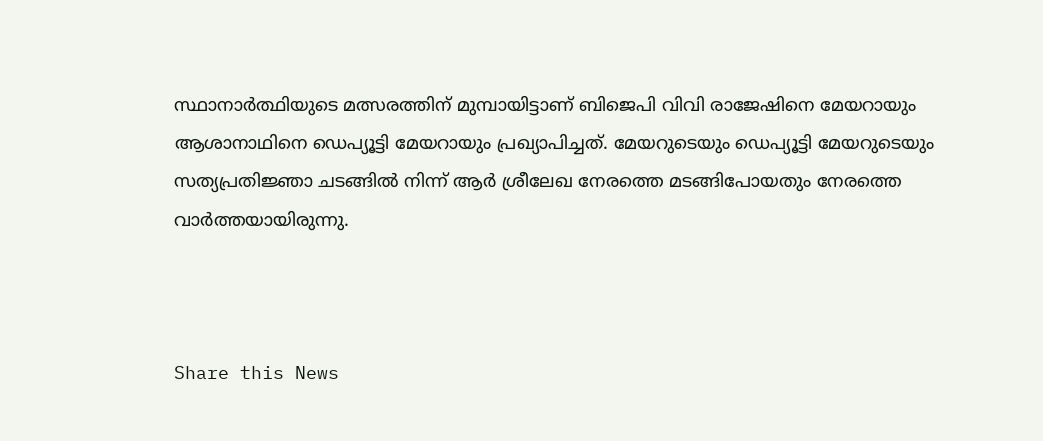സ്ഥാനാര്‍ത്ഥിയുടെ മത്സരത്തിന് മുമ്പായിട്ടാണ് ബിജെപി വിവി രാജേഷിനെ മേയറായും ആശാനാഥിനെ ഡെപ്യൂട്ടി മേയറായും പ്രഖ്യാപിച്ചത്. മേയറുടെയും ഡെപ്യൂട്ടി മേയറുടെയും സത്യപ്രതിജ്ഞാ ചടങ്ങിൽ നിന്ന് ആര്‍ ശ്രീലേഖ നേരത്തെ മടങ്ങിപോയതും നേരത്തെ വാര്‍ത്തയായിരുന്നു.



Share this News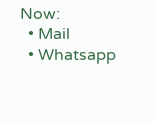Now:
  • Mail
  • Whatsapp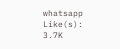whatsapp
Like(s): 3.7K